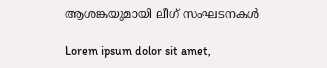ആശങ്കയുമായി ലീഗ് സംഘടനകൾ

Lorem ipsum dolor sit amet,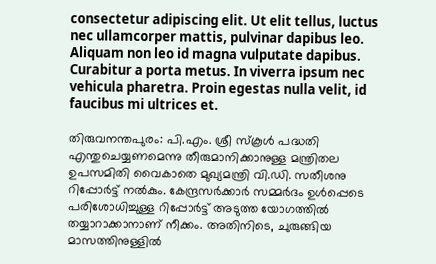consectetur adipiscing elit. Ut elit tellus, luctus nec ullamcorper mattis, pulvinar dapibus leo. Aliquam non leo id magna vulputate dapibus. Curabitur a porta metus. In viverra ipsum nec vehicula pharetra. Proin egestas nulla velit, id faucibus mi ultrices et.

തിരുവനന്തപുരം: പി.എം. ശ്രീ സ്കൂൾ പദ്ധതി എന്തുചെയ്യണമെന്നു തീരുമാനിക്കാനുള്ള മന്ത്രിതല ഉപസമിതി വൈകാതെ മുഖ്യമന്ത്രി വി.ഡി. സതീശനു റിപ്പോർട്ട് നൽകും. കേന്ദ്രസർക്കാർ സമ്മർദം ഉൾപ്പെടെ പരിശോധിച്ചുള്ള റിപ്പോർട്ട് അടുത്ത യോഗത്തിൽ തയ്യാറാക്കാനാണ് നീക്കം. അതിനിടെ, ചുരുങ്ങിയ മാസത്തിനുള്ളിൽ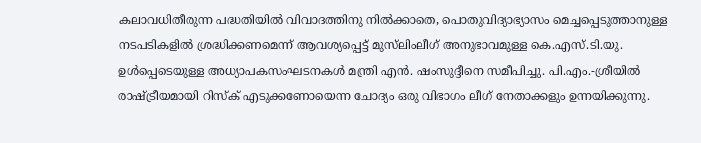കലാവധിതീരുന്ന പദ്ധതിയിൽ വിവാദത്തിനു നിൽക്കാതെ, പൊതുവിദ്യാഭ്യാസം മെച്ചപ്പെടുത്താനുള്ള നടപടികളിൽ ശ്രദ്ധിക്കണമെന്ന് ആവശ്യപ്പെട്ട് മുസ്‌ലിംലീഗ് അനുഭാവമുള്ള കെ.എസ്.ടി.യു. ഉൾപ്പെടെയുള്ള അധ്യാപകസംഘടനകൾ മന്ത്രി എൻ. ഷംസുദ്ദീനെ സമീപിച്ചു. പി.എം.-ശ്രീയിൽ രാഷ്ട്രീയമായി റിസ്ക് എടുക്കണോയെന്ന ചോദ്യം ഒരു വിഭാഗം ലീഗ് നേതാക്കളും ഉന്നയിക്കുന്നു.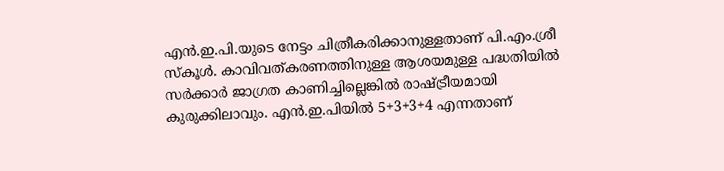എൻ.ഇ.പി.യുടെ നേട്ടം ചിത്രീകരിക്കാനുള്ളതാണ് പി.എം.ശ്രീ സ്കൂൾ. കാവിവത്കരണത്തിനുള്ള ആശയമുള്ള പദ്ധതിയിൽ സർക്കാർ ജാഗ്രത കാണിച്ചില്ലെങ്കിൽ രാഷ്ട്രീയമായി കുരുക്കിലാവും. എൻ.ഇ.പിയിൽ 5+3+3+4 എന്നതാണ്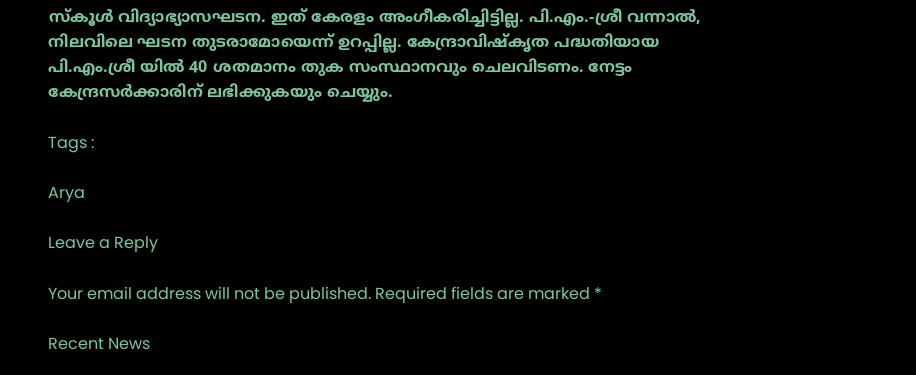സ്‌കൂൾ വിദ്യാഭ്യാസഘടന. ഇത് കേരളം അംഗീകരിച്ചിട്ടില്ല. പി.എം.-ശ്രീ വന്നാൽ, നിലവിലെ ഘടന തുടരാമോയെന്ന് ഉറപ്പില്ല. കേന്ദ്രാവിഷ്കൃത പദ്ധതിയായ പി.എം.ശ്രീ യിൽ 40 ശതമാനം തുക സംസ്ഥാനവും ചെലവിടണം. നേട്ടം കേന്ദ്രസർക്കാരിന് ലഭിക്കുകയും ചെയ്യും.

Tags :

Arya

Leave a Reply

Your email address will not be published. Required fields are marked *

Recent News